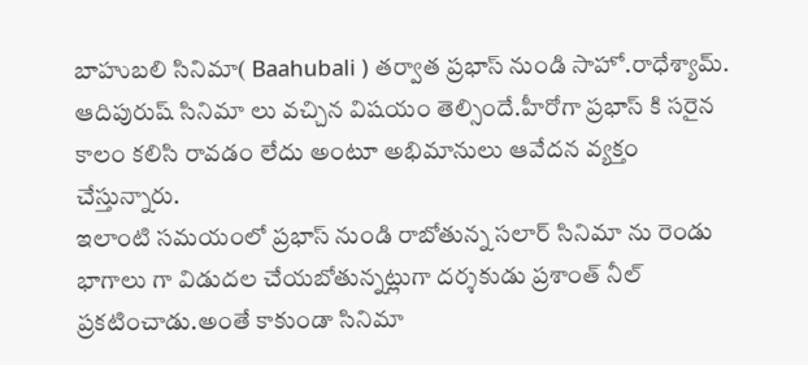బాహుబలి సినిమా( Baahubali ) తర్వాత ప్రభాస్ నుండి సాహో.రాధేశ్యామ్.
ఆదిపురుష్ సినిమా లు వచ్చిన విషయం తెల్సిందే.హీరోగా ప్రభాస్ కి సరైన కాలం కలిసి రావడం లేదు అంటూ అభిమానులు ఆవేదన వ్యక్తం చేస్తున్నారు.
ఇలాంటి సమయంలో ప్రభాస్ నుండి రాబోతున్న సలార్ సినిమా ను రెండు భాగాలు గా విడుదల చేయబోతున్నట్లుగా దర్శకుడు ప్రశాంత్ నీల్ ప్రకటించాడు.అంతే కాకుండా సినిమా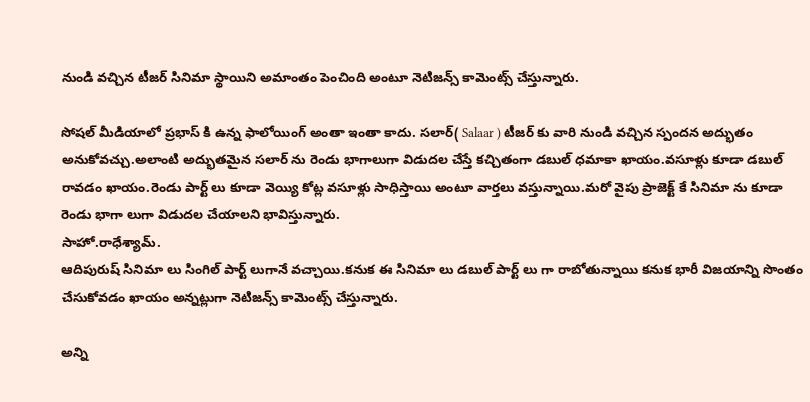నుండి వచ్చిన టీజర్ సినిమా స్థాయిని అమాంతం పెంచింది అంటూ నెటిజన్స్ కామెంట్స్ చేస్తున్నారు.

సోషల్ మీడియాలో ప్రభాస్ కి ఉన్న ఫాలోయింగ్ అంతా ఇంతా కాదు. సలార్( Salaar ) టీజర్ కు వారి నుండి వచ్చిన స్పందన అద్భుతం అనుకోవచ్చు.అలాంటి అద్భుతమైన సలార్ ను రెండు భాగాలుగా విడుదల చేస్తే కచ్చితంగా డబుల్ ధమాకా ఖాయం.వసూళ్లు కూడా డబుల్ రావడం ఖాయం.రెండు పార్ట్ లు కూడా వెయ్యి కోట్ల వసూళ్లు సాధిస్తాయి అంటూ వార్తలు వస్తున్నాయి.మరో వైపు ప్రాజెక్ట్ కే సినిమా ను కూడా రెండు భాగా లుగా విడుదల చేయాలని భావిస్తున్నారు.
సాహో.రాధేశ్యామ్.
ఆదిపురుష్ సినిమా లు సింగిల్ పార్ట్ లుగానే వచ్చాయి.కనుక ఈ సినిమా లు డబుల్ పార్ట్ లు గా రాబోతున్నాయి కనుక భారీ విజయాన్ని సొంతం చేసుకోవడం ఖాయం అన్నట్లుగా నెటిజన్స్ కామెంట్స్ చేస్తున్నారు.

అన్ని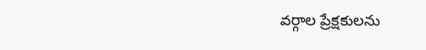వర్గాల ప్రేక్షకులను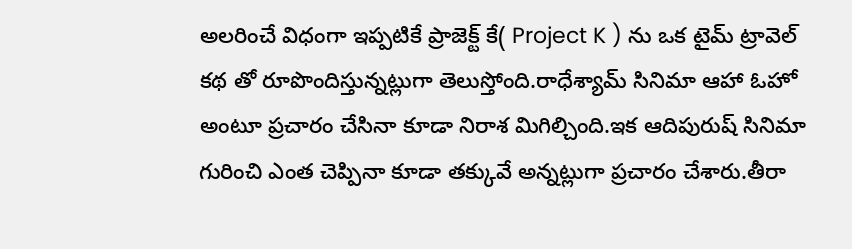అలరించే విధంగా ఇప్పటికే ప్రాజెక్ట్ కే( Project K ) ను ఒక టైమ్ ట్రావెల్ కథ తో రూపొందిస్తున్నట్లుగా తెలుస్తోంది.రాధేశ్యామ్ సినిమా ఆహా ఓహో అంటూ ప్రచారం చేసినా కూడా నిరాశ మిగిల్చింది.ఇక ఆదిపురుష్ సినిమా గురించి ఎంత చెప్పినా కూడా తక్కువే అన్నట్లుగా ప్రచారం చేశారు.తీరా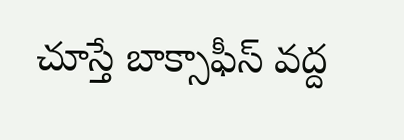చూస్తే బాక్సాఫీస్ వద్ద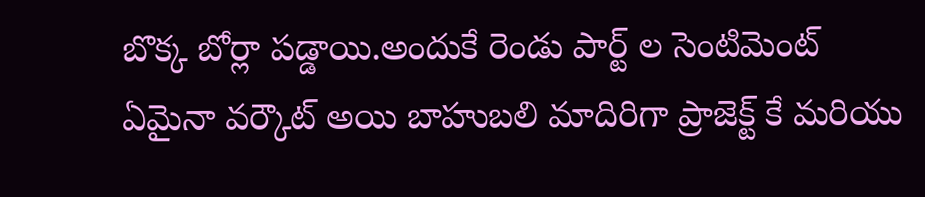బొక్క బోర్లా పడ్డాయి.అందుకే రెండు పార్ట్ ల సెంటిమెంట్ ఏమైనా వర్కౌట్ అయి బాహుబలి మాదిరిగా ప్రాజెక్ట్ కే మరియు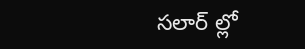సలార్ ల్లో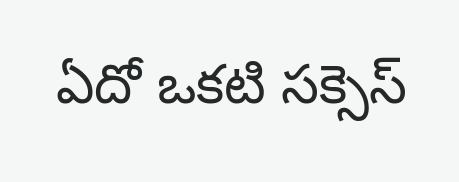ఏదో ఒకటి సక్సెస్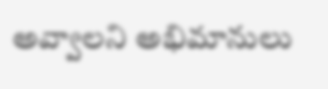అవ్వాలని అభిమానులు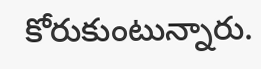కోరుకుంటున్నారు.